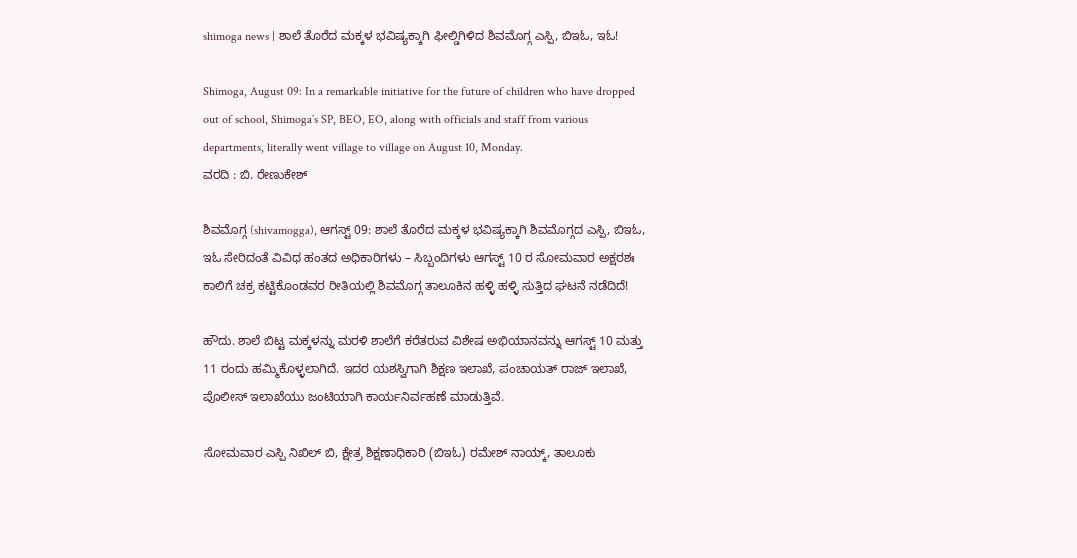shimoga news | ಶಾಲೆ ತೊರೆದ ಮಕ್ಕಳ ಭವಿಷ್ಯಕ್ಕಾಗಿ ಫೀಲ್ಡಿಗಿಳಿದ ಶಿವಮೊಗ್ಗ ಎಸ್ಪಿ, ಬಿಇಓ, ಇಓ!

Shimoga, August 09: In a remarkable initiative for the future of children who have dropped out of school, Shimoga’s SP, BEO, EO, along with officials and staff from various departments, literally went village to village on August 10, Monday.
ವರದಿ : ಬಿ. ರೇಣುಕೇಶ್

ಶಿವಮೊಗ್ಗ (shivamogga), ಆಗಸ್ಟ್ 09: ಶಾಲೆ ತೊರೆದ ಮಕ್ಕಳ ಭವಿಷ್ಯಕ್ಕಾಗಿ ಶಿವಮೊಗ್ಗದ ಎಸ್ಪಿ, ಬಿಇಓ, ಇಓ ಸೇರಿದಂತೆ ವಿವಿಧ ಹಂತದ ಅಧಿಕಾರಿಗಳು – ಸಿಬ್ಬಂದಿಗಳು ಆಗಸ್ಟ್ 10 ರ ಸೋಮವಾರ ಅಕ್ಷರಶಃ ಕಾಲಿಗೆ ಚಕ್ರ ಕಟ್ಟಿಕೊಂಡವರ ರೀತಿಯಲ್ಲಿ ಶಿವಮೊಗ್ಗ ತಾಲೂಕಿನ ಹಳ್ಳಿ ಹಳ್ಳಿ ಸುತ್ತಿದ ಘಟನೆ ನಡೆದಿದೆ!

ಹೌದು. ಶಾಲೆ ಬಿಟ್ಟ ಮಕ್ಕಳನ್ನು ಮರಳಿ ಶಾಲೆಗೆ ಕರೆತರುವ ವಿಶೇಷ ಅಭಿಯಾನವನ್ನು ಆಗಸ್ಟ್ 10 ಮತ್ತು 11 ರಂದು ಹಮ್ಮಿಕೊಳ್ಳಲಾಗಿದೆ. ಇದರ ಯಶಸ್ವಿಗಾಗಿ ಶಿಕ್ಷಣ ಇಲಾಖೆ, ಪಂಚಾಯತ್ ರಾಜ್ ಇಲಾಖೆ, ಪೊಲೀಸ್ ಇಲಾಖೆಯು ಜಂಟಿಯಾಗಿ ಕಾರ್ಯನಿರ್ವಹಣೆ ಮಾಡುತ್ತಿವೆ.

ಸೋಮವಾರ ಎಸ್ಪಿ ನಿಖಿಲ್ ಬಿ, ಕ್ಷೇತ್ರ ಶಿಕ್ಷಣಾಧಿಕಾರಿ (ಬಿಇಓ) ರಮೇಶ್ ನಾಯ್ಕ್, ತಾಲೂಕು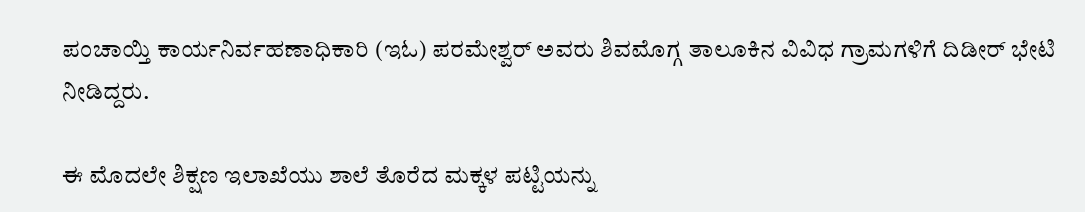ಪಂಚಾಯ್ತಿ ಕಾರ್ಯನಿರ್ವಹಣಾಧಿಕಾರಿ (ಇಓ) ಪರಮೇಶ್ವರ್ ಅವರು ಶಿವಮೊಗ್ಗ ತಾಲೂಕಿನ ವಿವಿಧ ಗ್ರಾಮಗಳಿಗೆ ದಿಡೀರ್ ಭೇಟಿ ನೀಡಿದ್ದರು.

ಈ ಮೊದಲೇ ಶಿಕ್ಷಣ ಇಲಾಖೆಯು ಶಾಲೆ ತೊರೆದ ಮಕ್ಕಳ ಪಟ್ಟಿಯನ್ನು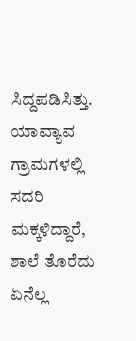ಸಿದ್ದಪಡಿಸಿತ್ತು. ಯಾವ್ಯಾವ ಗ್ರಾಮಗಳಲ್ಲಿ ಸದರಿ ಮಕ್ಕಳಿದ್ದಾರೆ, ಶಾಲೆ ತೊರೆದು ಏನೆಲ್ಲ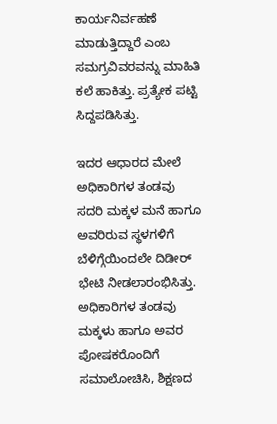ಕಾರ್ಯನಿರ್ವಹಣೆ ಮಾಡುತ್ತಿದ್ದಾರೆ ಎಂಬ ಸಮಗ್ರವಿವರವನ್ನು ಮಾಹಿತಿ ಕಲೆ ಹಾಕಿತ್ತು. ಪ್ರತ್ಯೇಕ ಪಟ್ಟಿ ಸಿದ್ದಪಡಿಸಿತ್ತು.

ಇದರ ಆಧಾರದ ಮೇಲೆ ಅಧಿಕಾರಿಗಳ ತಂಡವು ಸದರಿ ಮಕ್ಕಳ ಮನೆ ಹಾಗೂ ಅವರಿರುವ ಸ್ಥಳಗಳಿಗೆ ಬೆಳಿಗ್ಗೆಯಿಂದಲೇ ದಿಡೀರ್ ಭೇಟಿ ನೀಡಲಾರಂಭಿಸಿತ್ತು. ಅಧಿಕಾರಿಗಳ ತಂಡವು ಮಕ್ಕಳು ಹಾಗೂ ಅವರ ಪೋಷಕರೊಂದಿಗೆ ಸಮಾಲೋಚಿಸಿ, ಶಿಕ್ಷಣದ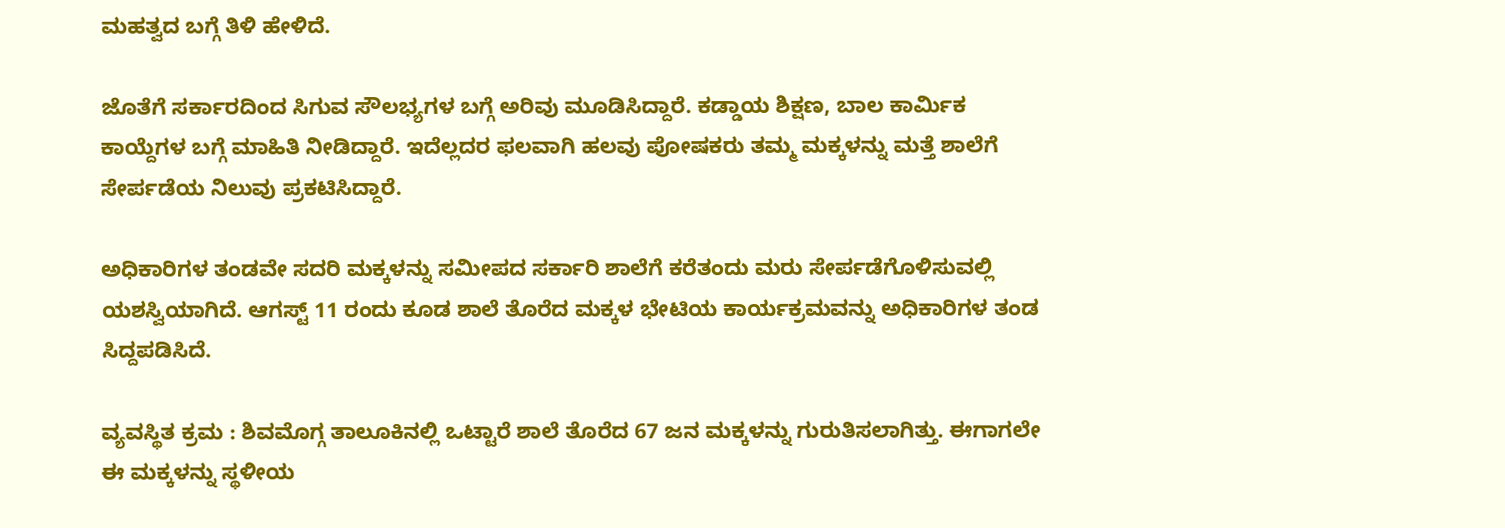ಮಹತ್ವದ ಬಗ್ಗೆ ತಿಳಿ ಹೇಳಿದೆ.

ಜೊತೆಗೆ ಸರ್ಕಾರದಿಂದ ಸಿಗುವ ಸೌಲಭ್ಯಗಳ ಬಗ್ಗೆ ಅರಿವು ಮೂಡಿಸಿದ್ದಾರೆ. ಕಡ್ಡಾಯ ಶಿಕ್ಷಣ, ಬಾಲ ಕಾರ್ಮಿಕ ಕಾಯ್ದೆಗಳ ಬಗ್ಗೆ ಮಾಹಿತಿ ನೀಡಿದ್ದಾರೆ. ಇದೆಲ್ಲದರ ಫಲವಾಗಿ ಹಲವು ಪೋಷಕರು ತಮ್ಮ ಮಕ್ಕಳನ್ನು ಮತ್ತೆ ಶಾಲೆಗೆ ಸೇರ್ಪಡೆಯ ನಿಲುವು ಪ್ರಕಟಿಸಿದ್ದಾರೆ.

ಅಧಿಕಾರಿಗಳ ತಂಡವೇ ಸದರಿ ಮಕ್ಕಳನ್ನು ಸಮೀಪದ ಸರ್ಕಾರಿ ಶಾಲೆಗೆ ಕರೆತಂದು ಮರು ಸೇರ್ಪಡೆಗೊಳಿಸುವಲ್ಲಿ ಯಶಸ್ವಿಯಾಗಿದೆ. ಆಗಸ್ಟ್ 11 ರಂದು ಕೂಡ ಶಾಲೆ ತೊರೆದ ಮಕ್ಕಳ ಭೇಟಿಯ ಕಾರ್ಯಕ್ರಮವನ್ನು ಅಧಿಕಾರಿಗಳ ತಂಡ ಸಿದ್ದಪಡಿಸಿದೆ.

ವ್ಯವಸ್ಥಿತ ಕ್ರಮ : ಶಿವಮೊಗ್ಗ ತಾಲೂಕಿನಲ್ಲಿ ಒಟ್ಟಾರೆ ಶಾಲೆ ತೊರೆದ 67 ಜನ ಮಕ್ಕಳನ್ನು ಗುರುತಿಸಲಾಗಿತ್ತು. ಈಗಾಗಲೇ ಈ ಮಕ್ಕಳನ್ನು ಸ್ಥಳೀಯ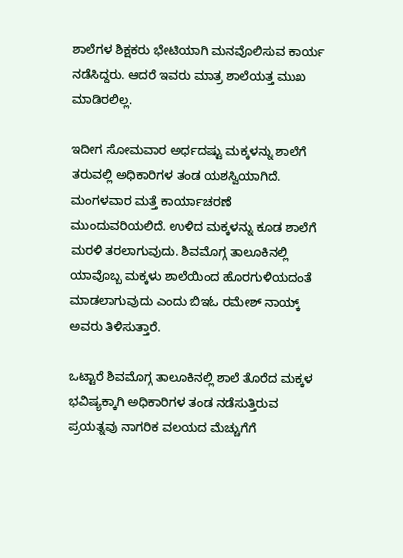ಶಾಲೆಗಳ ಶಿಕ್ಷಕರು ಭೇಟಿಯಾಗಿ ಮನವೊಲಿಸುವ ಕಾರ್ಯ ನಡೆಸಿದ್ದರು. ಆದರೆ ಇವರು ಮಾತ್ರ ಶಾಲೆಯತ್ತ ಮುಖ ಮಾಡಿರಲಿಲ್ಲ.

ಇದೀಗ ಸೋಮವಾರ ಅರ್ಧದಷ್ಟು ಮಕ್ಕಳನ್ನು ಶಾಲೆಗೆ ತರುವಲ್ಲಿ ಅಧಿಕಾರಿಗಳ ತಂಡ ಯಶಸ್ವಿಯಾಗಿದೆ. ಮಂಗಳವಾರ ಮತ್ತೆ ಕಾರ್ಯಾಚರಣೆ ಮುಂದುವರಿಯಲಿದೆ. ಉಳಿದ ಮಕ್ಕಳನ್ನು ಕೂಡ ಶಾಲೆಗೆ ಮರಳಿ ತರಲಾಗುವುದು. ಶಿವಮೊಗ್ಗ ತಾಲೂಕಿನಲ್ಲಿ ಯಾವೊಬ್ಬ ಮಕ್ಕಳು ಶಾಲೆಯಿಂದ ಹೊರಗುಳಿಯದಂತೆ ಮಾಡಲಾಗುವುದು ಎಂದು ಬಿಇಓ ರಮೇಶ್ ನಾಯ್ಕ್ ಅವರು ತಿಳಿಸುತ್ತಾರೆ.

ಒಟ್ಟಾರೆ ಶಿವಮೊಗ್ಗ ತಾಲೂಕಿನಲ್ಲಿ ಶಾಲೆ ತೊರೆದ ಮಕ್ಕಳ ಭವಿಷ್ಯಕ್ಕಾಗಿ ಅಧಿಕಾರಿಗಳ ತಂಡ ನಡೆಸುತ್ತಿರುವ ಪ್ರಯತ್ನವು ನಾಗರಿಕ ವಲಯದ ಮೆಚ್ಚುಗೆಗೆ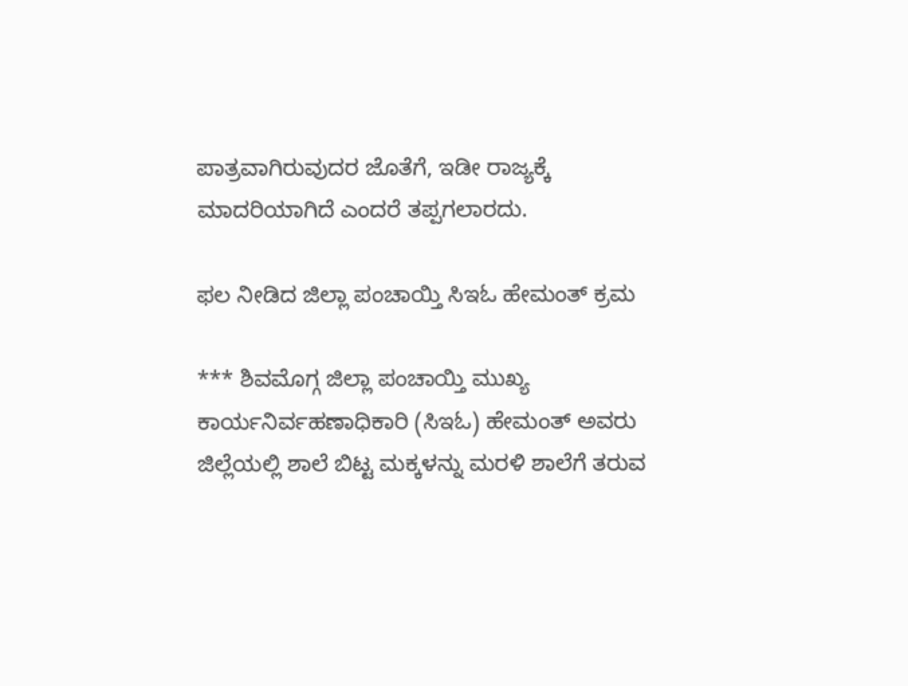ಪಾತ್ರವಾಗಿರುವುದರ ಜೊತೆಗೆ, ಇಡೀ ರಾಜ್ಯಕ್ಕೆ ಮಾದರಿಯಾಗಿದೆ ಎಂದರೆ ತಪ್ಪಗಲಾರದು.

ಫಲ ನೀಡಿದ ಜಿಲ್ಲಾ ಪಂಚಾಯ್ತಿ ಸಿಇಓ ಹೇಮಂತ್ ಕ್ರಮ

*** ಶಿವಮೊಗ್ಗ ಜಿಲ್ಲಾ ಪಂಚಾಯ್ತಿ ಮುಖ್ಯ ಕಾರ್ಯನಿರ್ವಹಣಾಧಿಕಾರಿ (ಸಿಇಓ) ಹೇಮಂತ್ ಅವರು ಜಿಲ್ಲೆಯಲ್ಲಿ ಶಾಲೆ ಬಿಟ್ಟ ಮಕ್ಕಳನ್ನು ಮರಳಿ ಶಾಲೆಗೆ ತರುವ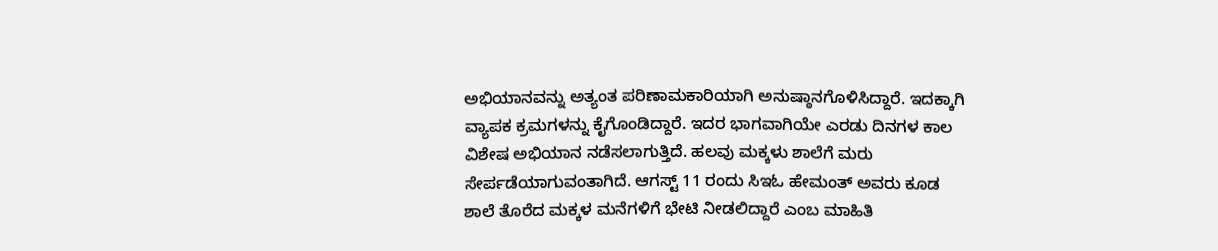ಅಭಿಯಾನವನ್ನು ಅತ್ಯಂತ ಪರಿಣಾಮಕಾರಿಯಾಗಿ ಅನುಷ್ಠಾನಗೊಳಿಸಿದ್ದಾರೆ. ಇದಕ್ಕಾಗಿ ವ್ಯಾಪಕ ಕ್ರಮಗಳನ್ನು ಕೈಗೊಂಡಿದ್ದಾರೆ. ಇದರ ಭಾಗವಾಗಿಯೇ ಎರಡು ದಿನಗಳ ಕಾಲ ವಿಶೇಷ ಅಭಿಯಾನ ನಡೆಸಲಾಗುತ್ತಿದೆ. ಹಲವು ಮಕ್ಕಳು ಶಾಲೆಗೆ ಮರು ಸೇರ್ಪಡೆಯಾಗುವಂತಾಗಿದೆ. ಆಗಸ್ಟ್ 11 ರಂದು ಸಿಇಓ ಹೇಮಂತ್ ಅವರು ಕೂಡ ಶಾಲೆ ತೊರೆದ ಮಕ್ಕಳ ಮನೆಗಳಿಗೆ ಭೇಟಿ ನೀಡಲಿದ್ದಾರೆ ಎಂಬ ಮಾಹಿತಿ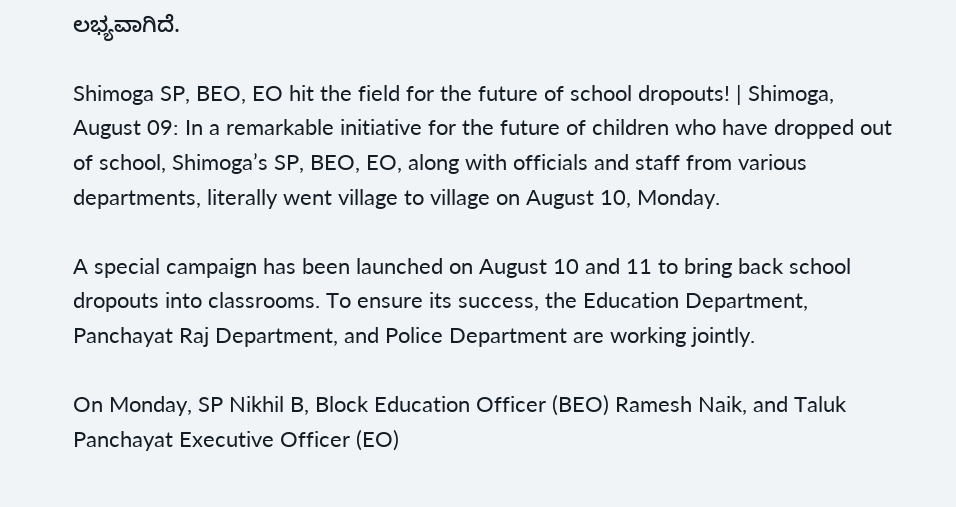ಲಭ್ಯವಾಗಿದೆ.

Shimoga SP, BEO, EO hit the field for the future of school dropouts! | Shimoga, August 09: In a remarkable initiative for the future of children who have dropped out of school, Shimoga’s SP, BEO, EO, along with officials and staff from various departments, literally went village to village on August 10, Monday.

A special campaign has been launched on August 10 and 11 to bring back school dropouts into classrooms. To ensure its success, the Education Department, Panchayat Raj Department, and Police Department are working jointly.

On Monday, SP Nikhil B, Block Education Officer (BEO) Ramesh Naik, and Taluk Panchayat Executive Officer (EO)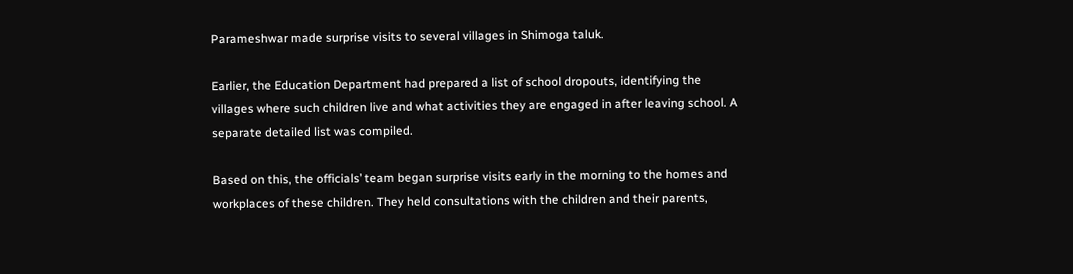Parameshwar made surprise visits to several villages in Shimoga taluk.

Earlier, the Education Department had prepared a list of school dropouts, identifying the villages where such children live and what activities they are engaged in after leaving school. A separate detailed list was compiled.

Based on this, the officials’ team began surprise visits early in the morning to the homes and workplaces of these children. They held consultations with the children and their parents,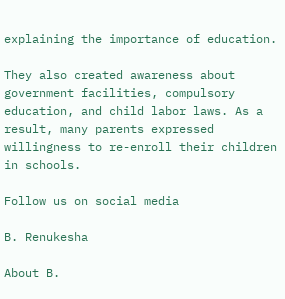explaining the importance of education.

They also created awareness about government facilities, compulsory education, and child labor laws. As a result, many parents expressed willingness to re-enroll their children in schools.

Follow us on social media

B. Renukesha

About B.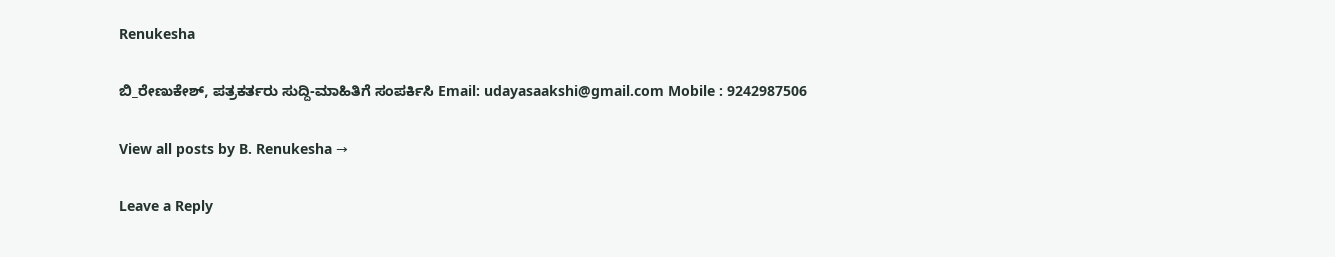Renukesha

ಬಿ_ರೇಣುಕೇಶ್, ಪತ್ರಕರ್ತರು ಸುದ್ದಿ-ಮಾಹಿತಿಗೆ ಸಂಪರ್ಕಿಸಿ Email: udayasaakshi@gmail.com Mobile : 9242987506

View all posts by B. Renukesha →

Leave a Reply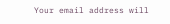Your email address will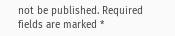not be published. Required fields are marked *